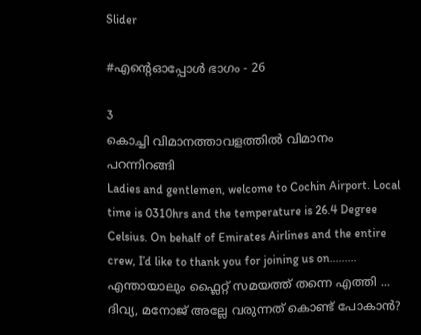Slider

#എന്റെഓപ്പോൾ ഭാഗം - 26

3
കൊച്ചി വിമാനത്താവളത്തിൽ വിമാനം പറന്നിറങ്ങി
Ladies and gentlemen, welcome to Cochin Airport. Local time is 0310hrs and the temperature is 26.4 Degree Celsius. On behalf of Emirates Airlines and the entire crew, I’d like to thank you for joining us on.........
എന്തായാലും ഫ്ലൈറ്റ് സമയത്ത് തന്നെ എത്തി ...
ദിവ്യ, മനോജ് അല്ലേ വരുന്നത് കൊണ്ട് പോകാൻ?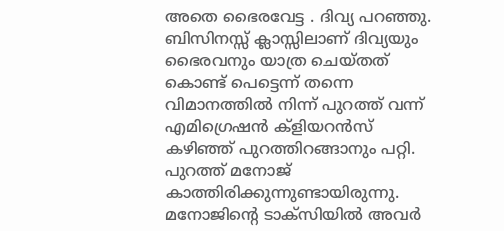അതെ ഭൈരവേട്ട . ദിവ്യ പറഞ്ഞു.
ബിസിനസ്സ് ക്ലാസ്സിലാണ് ദിവ്യയും ഭൈരവനും യാത്ര ചെയ്തത് കൊണ്ട് പെട്ടെന്ന് തന്നെ വിമാനത്തിൽ നിന്ന് പുറത്ത് വന്ന് എമിഗ്രെഷൻ ക്‌ളിയറൻസ് കഴിഞ്ഞ് പുറത്തിറങ്ങാനും പറ്റി.
പുറത്ത് മനോജ് കാത്തിരിക്കുന്നുണ്ടായിരുന്നു.
മനോജിന്റെ ടാക്സിയിൽ അവർ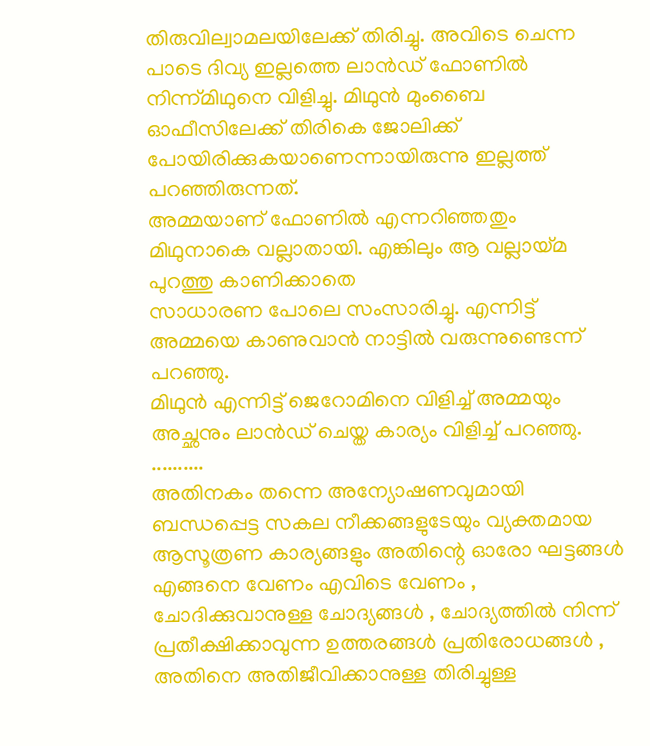തിരുവില്വാമലയിലേക്ക് തിരിച്ചു. അവിടെ ചെന്ന പാടെ ദിവ്യ ഇല്ലത്തെ ലാൻഡ് ഫോണിൽ നിന്ന്മിഥുനെ വിളിച്ചു. മിഥുൻ മുംബൈ ഓഫീസിലേക്ക് തിരികെ ജോലിക്ക് പോയിരിക്കുകയാണെന്നായിരുന്നു ഇല്ലത്ത് പറഞ്ഞിരുന്നത്.
അമ്മയാണ് ഫോണിൽ എന്നറിഞ്ഞതും മിഥുനാകെ വല്ലാതായി. എങ്കിലും ആ വല്ലായ്മ പുറത്തു കാണിക്കാതെ
സാധാരണ പോലെ സംസാരിച്ചു. എന്നിട്ട് അമ്മയെ കാണുവാൻ നാട്ടിൽ വരുന്നുണ്ടെന്ന് പറഞ്ഞു.
മിഥുൻ എന്നിട്ട് ജെറോമിനെ വിളിച്ച് അമ്മയും അച്ഛനും ലാൻഡ് ചെയ്ത കാര്യം വിളിച്ച് പറഞ്ഞു.
..........
അതിനകം തന്നെ അന്യോഷണവുമായി ബന്ധപ്പെട്ട സകല നീക്കങ്ങളുടേയും വ്യക്തമായ ആസൂത്രണ കാര്യങ്ങളും അതിന്റെ ഓരോ ഘട്ടങ്ങൾ എങ്ങനെ വേണം എവിടെ വേണം , ചോദിക്കുവാനുള്ള ചോദ്യങ്ങൾ , ചോദ്യത്തിൽ നിന്ന് പ്രതീക്ഷിക്കാവുന്ന ഉത്തരങ്ങൾ പ്രതിരോധങ്ങൾ , അതിനെ അതിജീവിക്കാനുള്ള തിരിച്ചുള്ള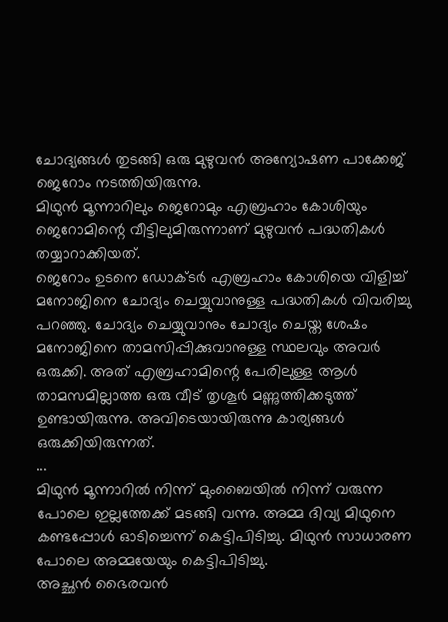ചോദ്യങ്ങൾ തുടങ്ങി ഒരു മുഴുവൻ അന്യോഷണ പാക്കേജ് ജെറോം നടത്തിയിരുന്നു.
മിഥുൻ മൂന്നാറിലും ജെറോമും എബ്രഹാം കോശിയും ജെറോമിന്റെ വീട്ടിലുമിരുന്നാണ് മുഴുവൻ പദ്ധതികൾ തയ്യാറാക്കിയത്.
ജെറോം ഉടനെ ഡോക്ടർ എബ്രഹാം കോശിയെ വിളിച്ച് മനോജിനെ ചോദ്യം ചെയ്യുവാനുള്ള പദ്ധതികൾ വിവരിച്ചു പറഞ്ഞു. ചോദ്യം ചെയ്യുവാനും ചോദ്യം ചെയ്ത ശേഷം മനോജിനെ താമസിപ്പിക്കുവാനുള്ള സ്ഥലവും അവർ ഒരുക്കി. അത് എബ്രഹാമിന്റെ പേരിലുള്ള ആൾ താമസമില്ലാത്ത ഒരു വീട് തൃശൂർ മണ്ണുത്തിക്കടുത്ത് ഉണ്ടായിരുന്നു. അവിടെയായിരുന്നു കാര്യങ്ങൾ ഒരുക്കിയിരുന്നത്.
...
മിഥുൻ മൂന്നാറിൽ നിന്ന് മുംബൈയിൽ നിന്ന് വരുന്ന പോലെ ഇല്ലത്തേക്ക് മടങ്ങി വന്നു. അമ്മ ദിവ്യ മിഥുനെ കണ്ടപ്പോൾ ഓടിച്ചെന്ന് കെട്ടിപിടിച്ചു. മിഥുൻ സാധാരണ പോലെ അമ്മയേയും കെട്ടിപിടിച്ചു.
അച്ഛൻ ഭൈരവൻ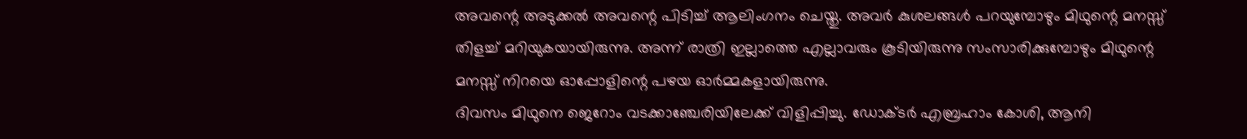അവന്റെ അടുക്കൽ അവന്റെ പിടിച്ച് ആലിംഗനം ചെയ്തു. അവർ കുശലങ്ങൾ പറയുമ്പോഴും മിഥുന്റെ മനസ്സ് തിളച്ച് മറിയുകയായിരുന്നു. അന്ന് രാത്രി ഇല്ലാത്തെ എല്ലാവരും കൂടിയിരുന്നു സംസാരിക്കുമ്പോഴും മിഥുന്റെ മനസ്സ് നിറയെ ഓപ്പോളിന്റെ പഴയ ഓർമ്മകളായിരുന്നു.
ദിവസം മിഥുനെ ജെറോം വടക്കാഞ്ചേരിയിലേക്ക് വിളിപ്പിച്ചു. ഡോക്ടർ എബ്രഹാം കോശി, ആനി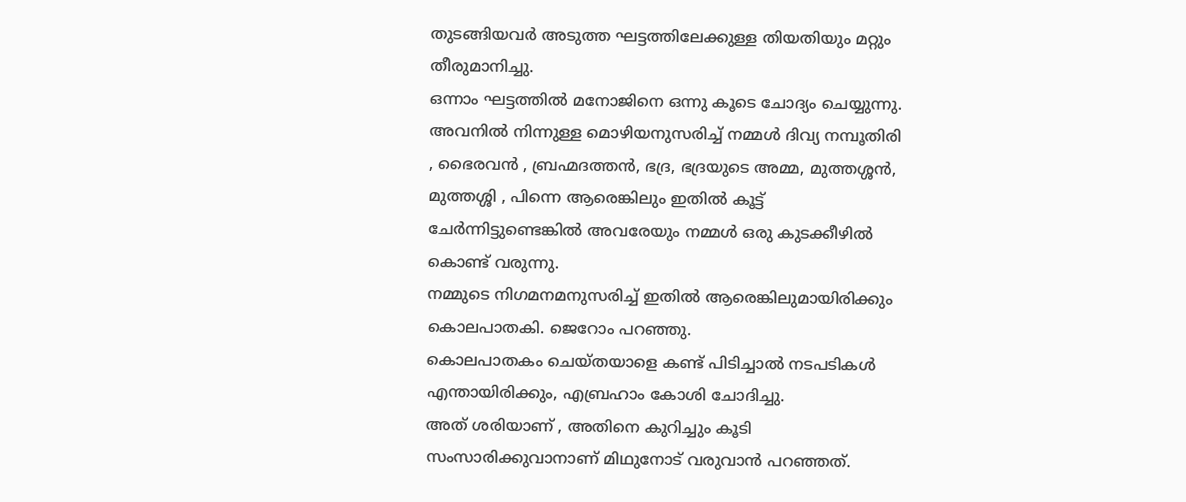തുടങ്ങിയവർ അടുത്ത ഘട്ടത്തിലേക്കുള്ള തിയതിയും മറ്റും തീരുമാനിച്ചു.
ഒന്നാം ഘട്ടത്തിൽ മനോജിനെ ഒന്നു കൂടെ ചോദ്യം ചെയ്യുന്നു. അവനിൽ നിന്നുള്ള മൊഴിയനുസരിച്ച് നമ്മൾ ദിവ്യ നമ്പൂതിരി , ഭൈരവൻ , ബ്രഹ്മദത്തൻ, ഭദ്ര, ഭദ്രയുടെ അമ്മ, മുത്തശ്ശൻ, മുത്തശ്ശി , പിന്നെ ആരെങ്കിലും ഇതിൽ കൂട്ട് ചേർന്നിട്ടുണ്ടെങ്കിൽ അവരേയും നമ്മൾ ഒരു കുടക്കീഴിൽ കൊണ്ട് വരുന്നു.
നമ്മുടെ നിഗമനമനുസരിച്ച് ഇതിൽ ആരെങ്കിലുമായിരിക്കും കൊലപാതകി. ജെറോം പറഞ്ഞു.
കൊലപാതകം ചെയ്തയാളെ കണ്ട് പിടിച്ചാൽ നടപടികൾ എന്തായിരിക്കും, എബ്രഹാം കോശി ചോദിച്ചു.
അത് ശരിയാണ് , അതിനെ കുറിച്ചും കൂടി സംസാരിക്കുവാനാണ് മിഥുനോട് വരുവാൻ പറഞ്ഞത്.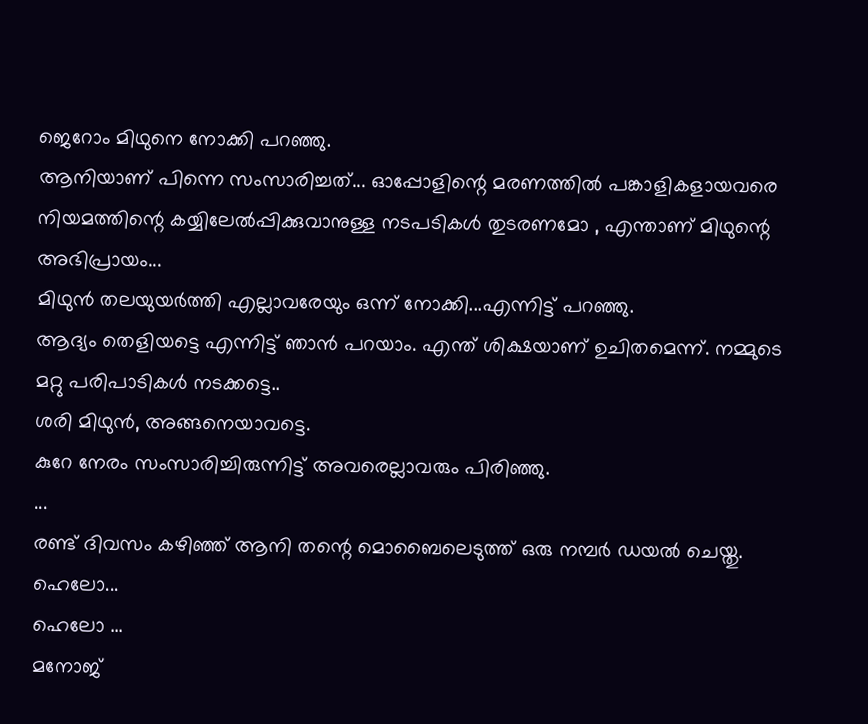ജെറോം മിഥുനെ നോക്കി പറഞ്ഞു.
ആനിയാണ് പിന്നെ സംസാരിച്ചത്... ഓപ്പോളിന്റെ മരണത്തിൽ പങ്കാളികളായവരെ നിയമത്തിന്റെ കയ്യിലേൽപ്പിക്കുവാനുള്ള നടപടികൾ തുടരണമോ , എന്താണ് മിഥുന്റെ അഭിപ്രായം...
മിഥുൻ തലയുയർത്തി എല്ലാവരേയും ഒന്ന് നോക്കി...എന്നിട്ട് പറഞ്ഞു.
ആദ്യം തെളിയട്ടെ എന്നിട്ട് ഞാൻ പറയാം. എന്ത് ശിക്ഷയാണ് ഉചിതമെന്ന്. നമ്മുടെ മറ്റു പരിപാടികൾ നടക്കട്ടെ..
ശരി മിഥുൻ, അങ്ങനെയാവട്ടെ.
കുറേ നേരം സംസാരിച്ചിരുന്നിട്ട് അവരെല്ലാവരും പിരിഞ്ഞു.
...
രണ്ട് ദിവസം കഴിഞ്ഞ് ആനി തന്റെ മൊബൈലെടുത്ത് ഒരു നമ്പർ ഡയൽ ചെയ്തു.
ഹെലോ...
ഹെലോ ...
മനോജ്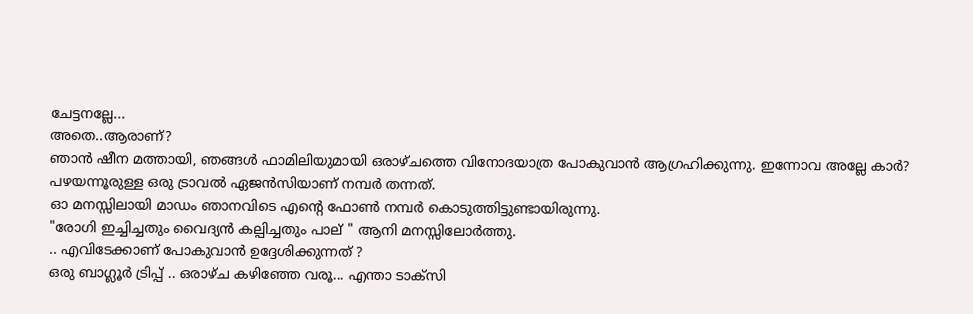ചേട്ടനല്ലേ...
അതെ..ആരാണ്?
ഞാൻ ഷീന മത്തായി, ഞങ്ങൾ ഫാമിലിയുമായി ഒരാഴ്ചത്തെ വിനോദയാത്ര പോകുവാൻ ആഗ്രഹിക്കുന്നു. ഇന്നോവ അല്ലേ കാർ? പഴയന്നൂരുള്ള ഒരു ട്രാവൽ ഏജൻസിയാണ് നമ്പർ തന്നത്.
ഓ മനസ്സിലായി മാഡം ഞാനവിടെ എന്റെ ഫോൺ നമ്പർ കൊടുത്തിട്ടുണ്ടായിരുന്നു.
"രോഗി ഇച്ചിച്ചതും വൈദ്യൻ കല്പിച്ചതും പാല് " ആനി മനസ്സിലോർത്തു.
.. എവിടേക്കാണ് പോകുവാൻ ഉദ്ദേശിക്കുന്നത് ?
ഒരു ബാഗ്ലൂർ ട്രിപ്പ് .. ഒരാഴ്ച കഴിഞ്ഞേ വരൂ... എന്താ ടാക്സി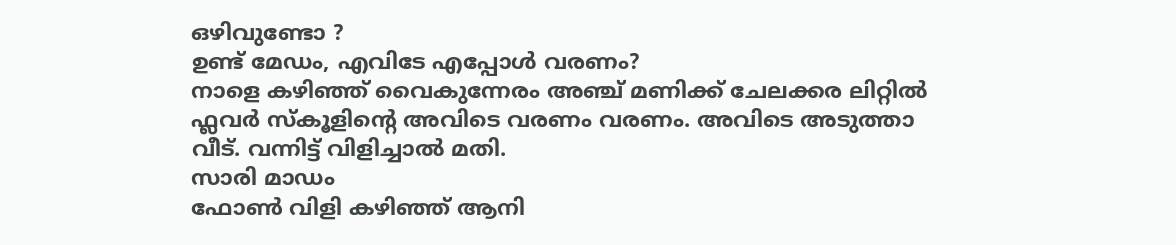ഒഴിവുണ്ടോ ?
ഉണ്ട് മേഡം, എവിടേ എപ്പോൾ വരണം?
നാളെ കഴിഞ്ഞ് വൈകുന്നേരം അഞ്ച് മണിക്ക് ചേലക്കര ലിറ്റിൽ ഫ്ലവർ സ്‌കൂളിന്റെ അവിടെ വരണം വരണം. അവിടെ അടുത്താ വീട്. വന്നിട്ട് വിളിച്ചാൽ മതി.
സാരി മാഡം
ഫോൺ വിളി കഴിഞ്ഞ് ആനി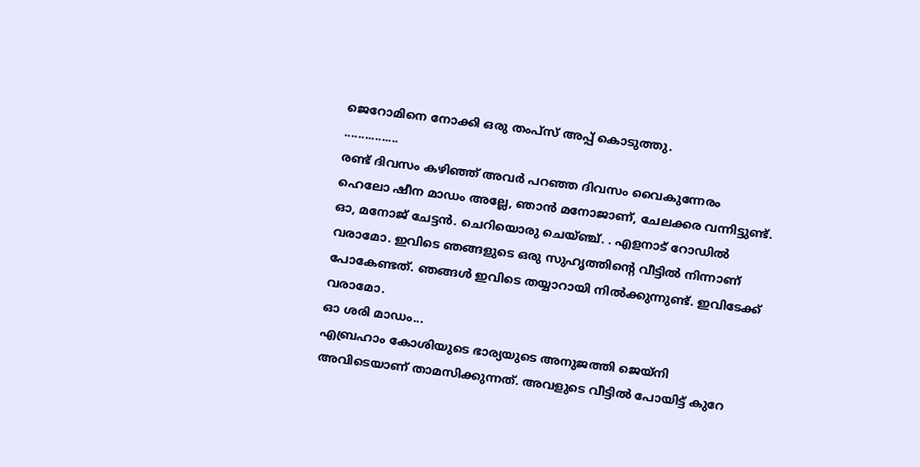ജെറോമിനെ നോക്കി ഒരു തംപ്സ് അപ്പ് കൊടുത്തു.
................
രണ്ട് ദിവസം കഴിഞ്ഞ് അവർ പറഞ്ഞ ദിവസം വൈകുന്നേരം
ഹെലോ ഷീന മാഡം അല്ലേ, ഞാൻ മനോജാണ്, ചേലക്കര വന്നിട്ടുണ്ട്.
ഓ, മനോജ് ചേട്ടൻ. ചെറിയൊരു ചെയ്ഞ്ച്. . എളനാട് റോഡിൽ വരാമോ. ഇവിടെ ഞങ്ങളുടെ ഒരു സുഹൃത്തിന്റെ വീട്ടിൽ നിന്നാണ് പോകേണ്ടത്. ഞങ്ങൾ ഇവിടെ തയ്യാറായി നിൽക്കുന്നുണ്ട്. ഇവിടേക്ക് വരാമോ.
ഓ ശരി മാഡം...
എബ്രഹാം കോശിയുടെ ഭാര്യയുടെ അനുജത്തി ജെയ്‌നി അവിടെയാണ് താമസിക്കുന്നത്. അവളുടെ വീട്ടിൽ പോയിട്ട് കുറേ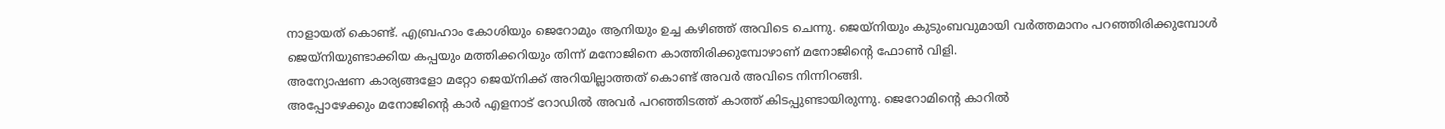നാളായത് കൊണ്ട്. എബ്രഹാം കോശിയും ജെറോമും ആനിയും ഉച്ച കഴിഞ്ഞ് അവിടെ ചെന്നു. ജെയ്‌നിയും കുടുംബവുമായി വർത്തമാനം പറഞ്ഞിരിക്കുമ്പോൾ
ജെയ്‌നിയുണ്ടാക്കിയ കപ്പയും മത്തിക്കറിയും തിന്ന് മനോജിനെ കാത്തിരിക്കുമ്പോഴാണ് മനോജിന്റെ ഫോൺ വിളി.
അന്യോഷണ കാര്യങ്ങളോ മറ്റോ ജെയ്‌നിക്ക് അറിയില്ലാത്തത് കൊണ്ട് അവർ അവിടെ നിന്നിറങ്ങി.
അപ്പോഴേക്കും മനോജിന്റെ കാർ എളനാട് റോഡിൽ അവർ പറഞ്ഞിടത്ത് കാത്ത് കിടപ്പുണ്ടായിരുന്നു. ജെറോമിന്റെ കാറിൽ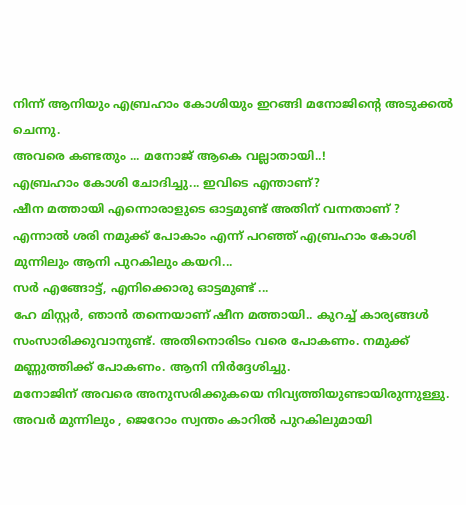നിന്ന് ആനിയും എബ്രഹാം കോശിയും ഇറങ്ങി മനോജിന്റെ അടുക്കൽ ചെന്നു.
അവരെ കണ്ടതും ... മനോജ് ആകെ വല്ലാതായി..!
എബ്രഹാം കോശി ചോദിച്ചു... ഇവിടെ എന്താണ്?
ഷീന മത്തായി എന്നൊരാളുടെ ഓട്ടമുണ്ട് അതിന് വന്നതാണ് ?
എന്നാൽ ശരി നമുക്ക് പോകാം എന്ന് പറഞ്ഞ് എബ്രഹാം കോശി മുന്നിലും ആനി പുറകിലും കയറി...
സർ എങ്ങോട്ട്, എനിക്കൊരു ഓട്ടമുണ്ട് ...
ഹേ മിസ്റ്റർ, ഞാൻ തന്നെയാണ് ഷീന മത്തായി.. കുറച്ച് കാര്യങ്ങൾ സംസാരിക്കുവാനുണ്ട്. അതിനൊരിടം വരെ പോകണം. നമുക്ക് മണ്ണുത്തിക്ക് പോകണം. ആനി നിർദ്ദേശിച്ചു.
മനോജിന് അവരെ അനുസരിക്കുകയെ നിവ്യത്തിയുണ്ടായിരുന്നുള്ളു.
അവർ മുന്നിലും , ജെറോം സ്വന്തം കാറിൽ പുറകിലുമായി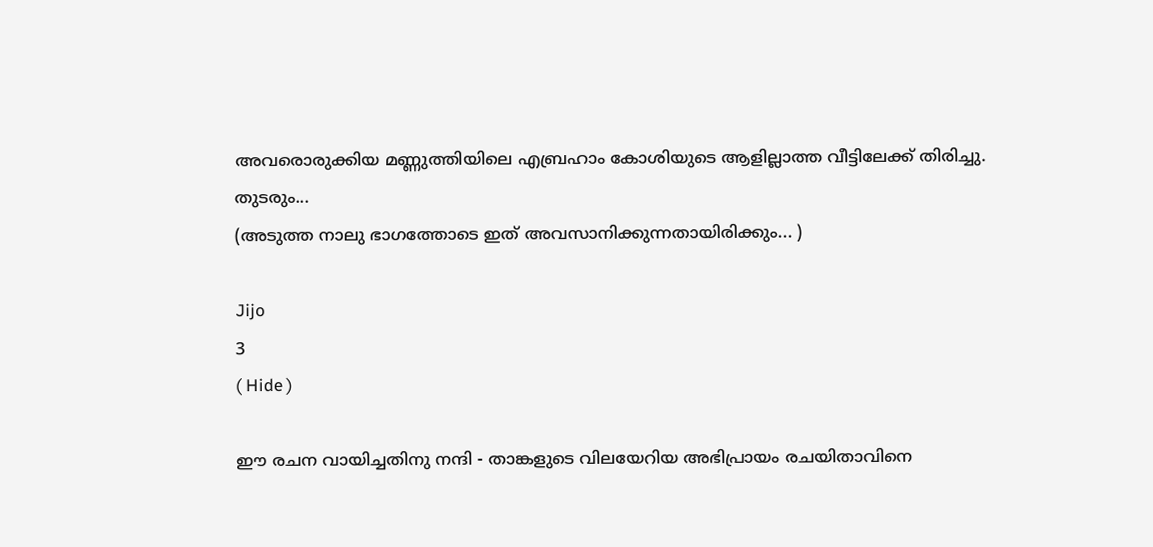അവരൊരുക്കിയ മണ്ണുത്തിയിലെ എബ്രഹാം കോശിയുടെ ആളില്ലാത്ത വീട്ടിലേക്ക് തിരിച്ചു.
തുടരും...
(അടുത്ത നാലു ഭാഗത്തോടെ ഇത് അവസാനിക്കുന്നതായിരിക്കും... )

Jijo
3
( Hide )

ഈ രചന വായിച്ചതിനു നന്ദി - താങ്കളുടെ വിലയേറിയ അഭിപ്രായം രചയിതാവിനെ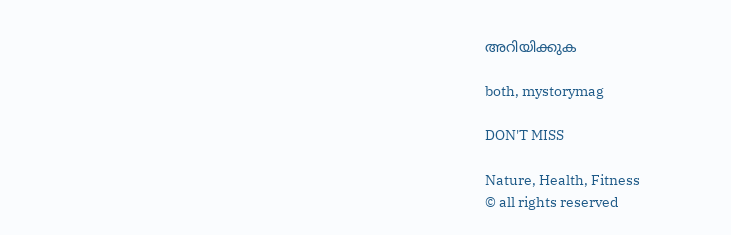അറിയിക്കുക

both, mystorymag

DON'T MISS

Nature, Health, Fitness
© all rights reserved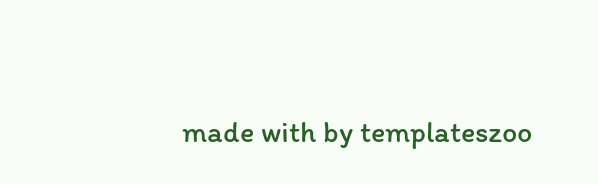made with by templateszoo